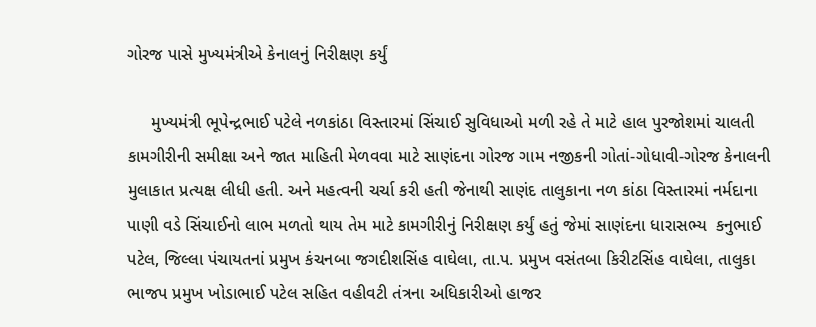ગોરજ પાસે મુખ્યમંત્રીએ કેનાલનું નિરીક્ષણ કર્યું

     મુખ્યમંત્રી ભૂપેન્દ્રભાઈ પટેલે નળકાંઠા વિસ્તારમાં સિંચાઈ સુવિધાઓ મળી રહે તે માટે હાલ પુરજોશમાં ચાલતી  કામગીરીની સમીક્ષા અને જાત માહિતી મેળવવા માટે સાણંદના ગોરજ ગામ નજીકની ગોતાં-ગોધાવી-ગોરજ કેનાલની મુલાકાત પ્રત્યક્ષ લીધી હતી. અને મહત્વની ચર્ચા કરી હતી જેનાથી સાણંદ તાલુકાના નળ કાંઠા વિસ્તારમાં નર્મદાના પાણી વડે સિંચાઈનો લાભ મળતો થાય તેમ માટે કામગીરીનું નિરીક્ષણ કર્યું હતું જેમાં સાણંદના ધારાસભ્ય  કનુભાઈ પટેલ, જિલ્લા પંચાયતનાં પ્રમુખ કંચનબા જગદીશસિંહ વાઘેલા, તા.પ. પ્રમુખ વસંતબા કિરીટસિંહ વાઘેલા, તાલુકા ભાજપ પ્રમુખ ખોડાભાઈ પટેલ સહિત વહીવટી તંત્રના અધિકારીઓ હાજર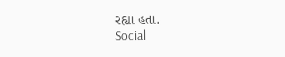રહ્યા હતા.
Social